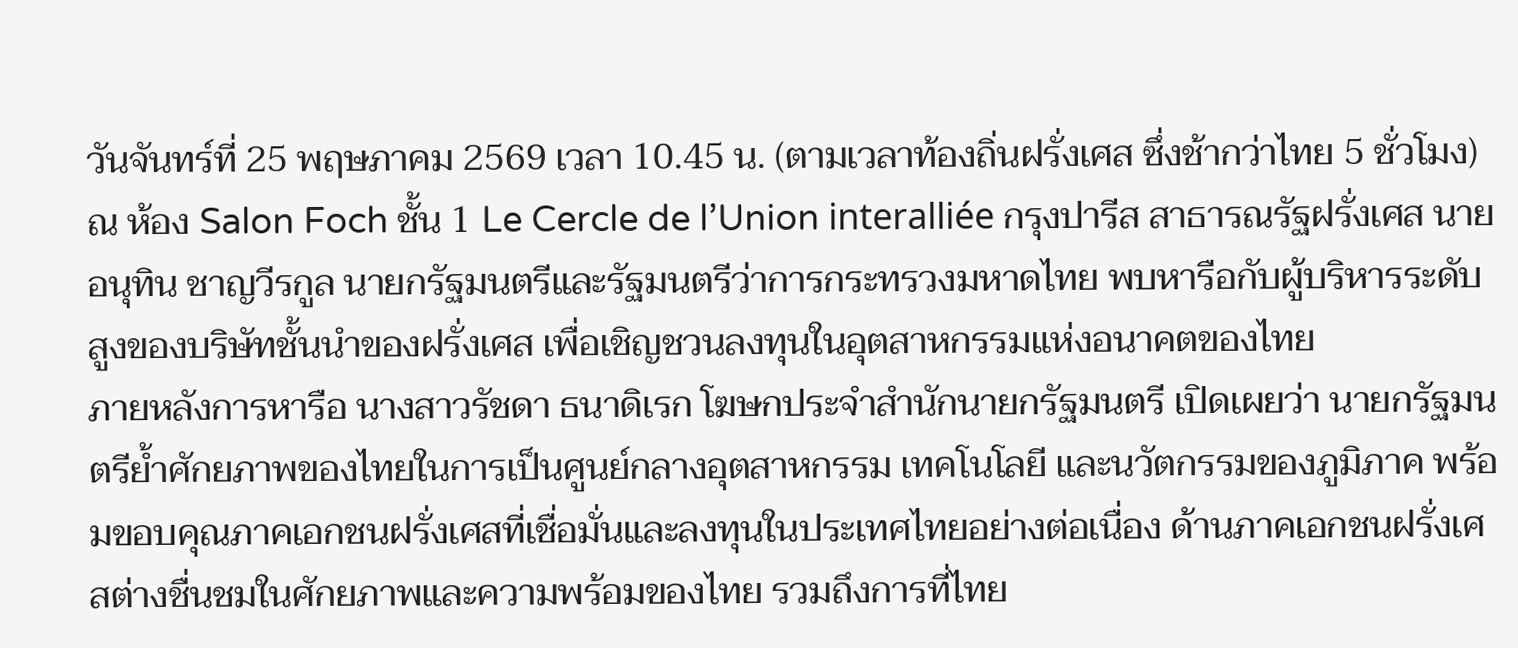วันจันทร์ที่ 25 พฤษภาคม 2569 เวลา 10.45 น. (ตามเวลาท้องถิ่นฝรั่งเศส ซึ่งช้ากว่าไทย 5 ชั่วโมง) ณ ห้อง Salon Foch ชั้น 1 Le Cercle de l’Union interalliée กรุงปารีส สาธารณรัฐฝรั่งเศส นายอนุทิน ชาญวีรกูล นายกรัฐมนตรีและรัฐมนตรีว่าการกระทรวงมหาดไทย พบหารือกับผู้บริหารระดับสูงของบริษัทชั้นนำของฝรั่งเศส เพื่อเชิญชวนลงทุนในอุตสาหกรรมแห่งอนาคตของไทย
ภายหลังการหารือ นางสาวรัชดา ธนาดิเรก โฆษกประจำสำนักนายกรัฐมนตรี เปิดเผยว่า นายกรัฐมนตรีย้ำศักยภาพของไทยในการเป็นศูนย์กลางอุตสาหกรรม เทคโนโลยี และนวัตกรรมของภูมิภาค พร้อมขอบคุณภาคเอกชนฝรั่งเศสที่เชื่อมั่นและลงทุนในประเทศไทยอย่างต่อเนื่อง ด้านภาคเอกชนฝรั่งเศสต่างชื่นชมในศักยภาพและความพร้อมของไทย รวมถึงการที่ไทย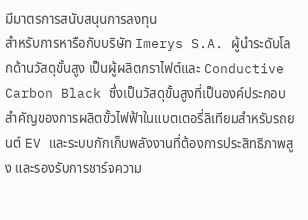มีมาตรการสนับสนุนการลงทุน
สำหรับการหารือกับบริษัท Imerys S.A. ผู้นำระดับโลกด้านวัสดุขั้นสูง เป็นผู้ผลิตกราไฟต์และ Conductive Carbon Black ซึ่งเป็นวัสดุขั้นสูงที่เป็นองค์ประกอบสำคัญของการผลิตขั้วไฟฟ้าในแบตเตอรี่ลิเทียมสำหรับรถยนต์ EV และระบบกักเก็บพลังงานที่ต้องการประสิทธิภาพสูง และรองรับการชาร์จความ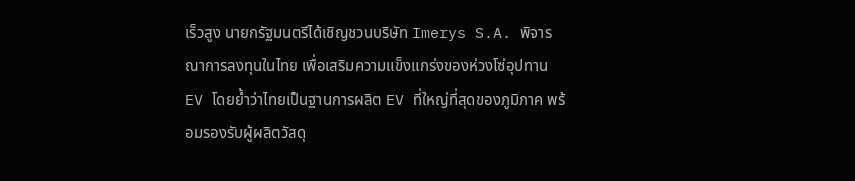เร็วสูง นายกรัฐมนตรีได้เชิญชวนบริษัท Imerys S.A. พิจารณาการลงทุนในไทย เพื่อเสริมความแข็งแกร่งของห่วงโซ่อุปทาน EV โดยย้ำว่าไทยเป็นฐานการผลิต EV ที่ใหญ่ที่สุดของภูมิภาค พร้อมรองรับผู้ผลิตวัสดุ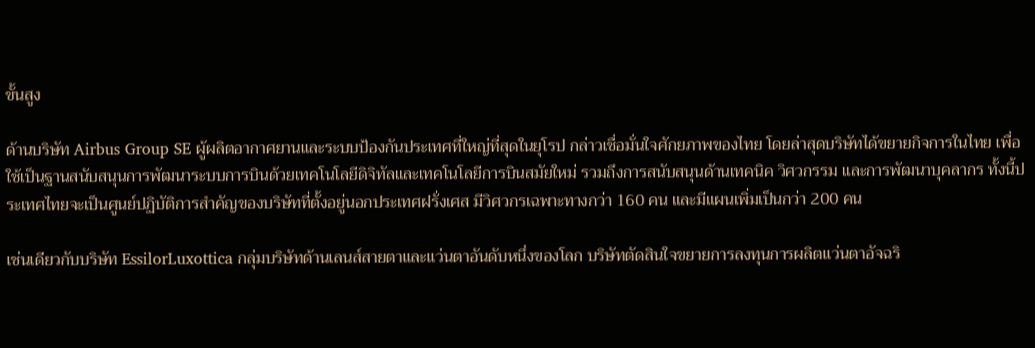ขั้นสูง

ด้านบริษัท Airbus Group SE ผู้ผลิตอากาศยานและระบบป้องกันประเทศที่ใหญ่ที่สุดในยุโรป กล่าวเชื่อมั่นใจศักยภาพของไทย โดยล่าสุดบริษัทได้ขยายกิจการในไทย เพื่อใช้เป็นฐานสนับสนุนการพัฒนาระบบการบินด้วยเทคโนโลยีดิจิทัลและเทคโนโลยีการบินสมัยใหม่ รวมถึงการสนับสนุนด้านเทคนิค วิศวกรรม และการพัฒนาบุคลากร ทั้งนี้ประเทศไทยจะเป็นศูนย์ปฏิบัติการสำคัญของบริษัทที่ตั้งอยู่นอกประเทศฝรั่งเศส มีวิศวกรเฉพาะทางกว่า 160 คน และมีแผนเพิ่มเป็นกว่า 200 คน

เช่นเดียวกับบริษัท EssilorLuxottica กลุ่มบริษัทด้านเลนส์สายตาและแว่นตาอันดับหนึ่งของโลก บริษัทตัดสินใจขยายการลงทุนการผลิตแว่นตาอัจฉริ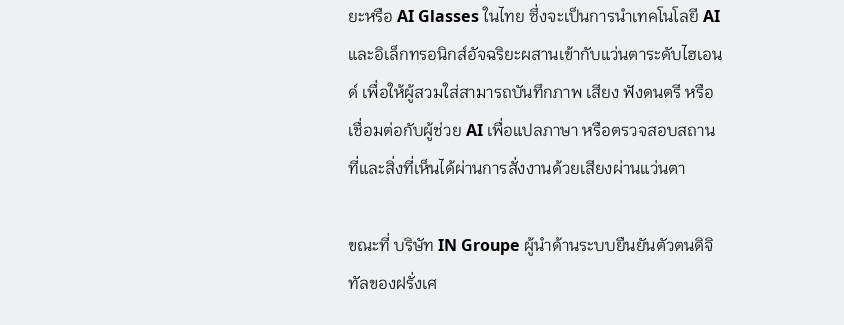ยะหรือ AI Glasses ในไทย ซึ่งจะเป็นการนำเทคโนโลยี AI และอิเล็กทรอนิกส์อัจฉริยะผสานเข้ากับแว่นตาระดับไฮเอนด์ เพื่อให้ผู้สวมใส่สามารถบันทึกภาพ เสียง ฟังดนตรี หรือเชื่อมต่อกับผู้ช่วย AI เพื่อแปลภาษา หรือตรวจสอบสถานที่และสิ่งที่เห็นได้ผ่านการสั่งงานด้วยเสียงผ่านแว่นตา

ขณะที่ บริษัท IN Groupe ผู้นำด้านระบบยืนยันตัวตนดิจิทัลของฝรั่งเศ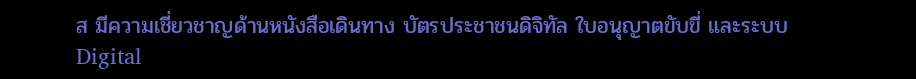ส มีความเชี่ยวชาญด้านหนังสือเดินทาง บัตรประชาชนดิจิทัล ใบอนุญาตขับขี่ และระบบ Digital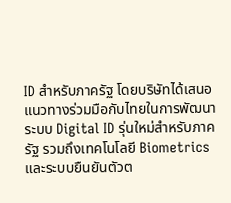ID สำหรับภาครัฐ โดยบริษัทได้เสนอแนวทางร่วมมือกับไทยในการพัฒนาระบบ Digital ID รุ่นใหม่สำหรับภาครัฐ รวมถึงเทคโนโลยี Biometrics และระบบยืนยันตัวต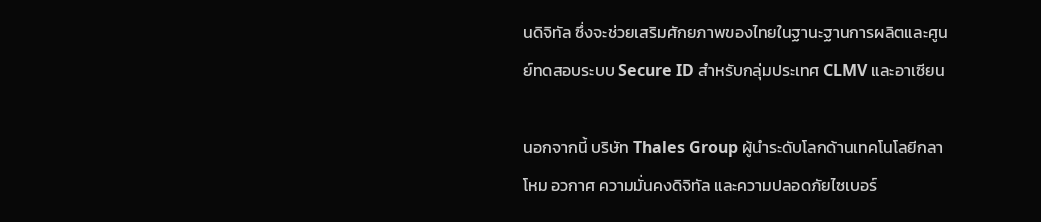นดิจิทัล ซึ่งจะช่วยเสริมศักยภาพของไทยในฐานะฐานการผลิตและศูนย์ทดสอบระบบ Secure ID สำหรับกลุ่มประเทศ CLMV และอาเซียน

นอกจากนี้ บริษัท Thales Group ผู้นำระดับโลกด้านเทคโนโลยีกลาโหม อวกาศ ความมั่นคงดิจิทัล และความปลอดภัยไซเบอร์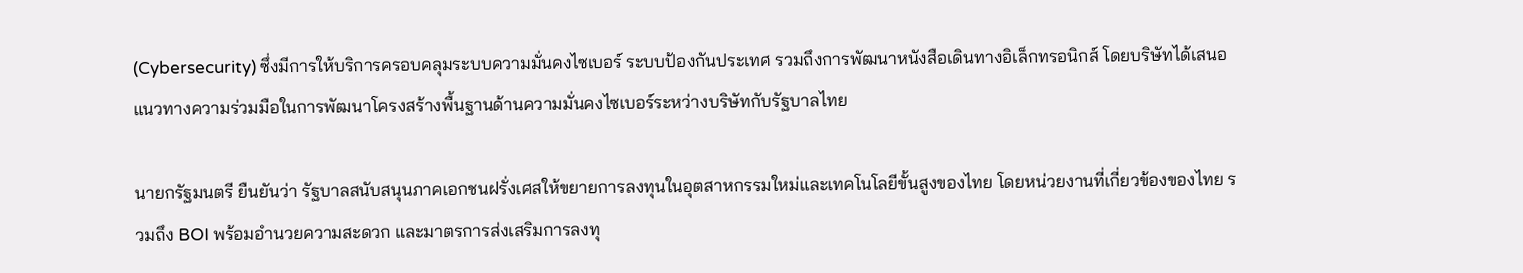(Cybersecurity) ซึ่งมีการให้บริการครอบคลุมระบบความมั่นคงไซเบอร์ ระบบป้องกันประเทศ รวมถึงการพัฒนาหนังสือเดินทางอิเล็กทรอนิกส์ โดยบริษัทได้เสนอแนวทางความร่วมมือในการพัฒนาโครงสร้างพื้นฐานด้านความมั่นคงไซเบอร์ระหว่างบริษัทกับรัฐบาลไทย

นายกรัฐมนตรี ยืนยันว่า รัฐบาลสนับสนุนภาคเอกชนฝรั่งเศสให้ขยายการลงทุนในอุตสาหกรรมใหม่และเทคโนโลยีขั้นสูงของไทย โดยหน่วยงานที่เกี่ยวข้องของไทย รวมถึง BOI พร้อมอำนวยความสะดวก และมาตรการส่งเสริมการลงทุ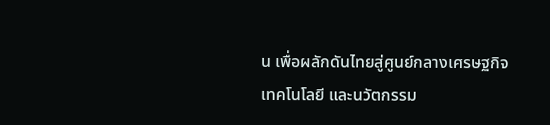น เพื่อผลักดันไทยสู่ศูนย์กลางเศรษฐกิจ เทคโนโลยี และนวัตกรรม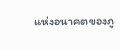แห่งอนาคตของภู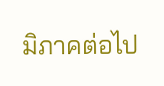มิภาคต่อไป